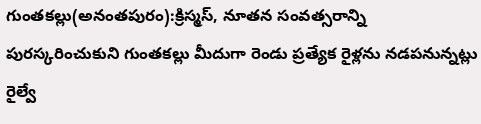గుంతకల్లు(అనంతపురం):క్రిస్మస్‌, నూతన సంవత్సరాన్ని పురస్కరించుకుని గుంతకల్లు మీదుగా రెండు ప్రత్యేక రైళ్లను నడపనున్నట్లు రైల్వే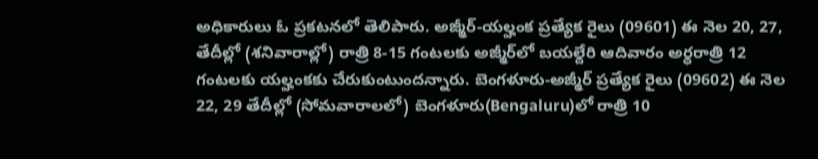అధికారులు ఓ ప్రకటనలో తెలిపారు. అజ్మీర్‌-యల్హంక ప్రత్యేక రైలు (09601) ఈ నెల 20, 27, తేదీల్లో (శనివారాల్లో) రాత్రి 8-15 గంటలకు అజ్మీర్‌లో బయల్దేరి ఆదివారం అర్ధరాత్రి 12 గంటలకు యల్హంకకు చేరుకుంటుందన్నారు. బెంగళూరు-అజ్మీర్‌ ప్రత్యేక రైలు (09602) ఈ నెల 22, 29 తేదీల్లో (సోమవారాలలో) బెంగళూరు(Bengaluru)లో రాత్రి 10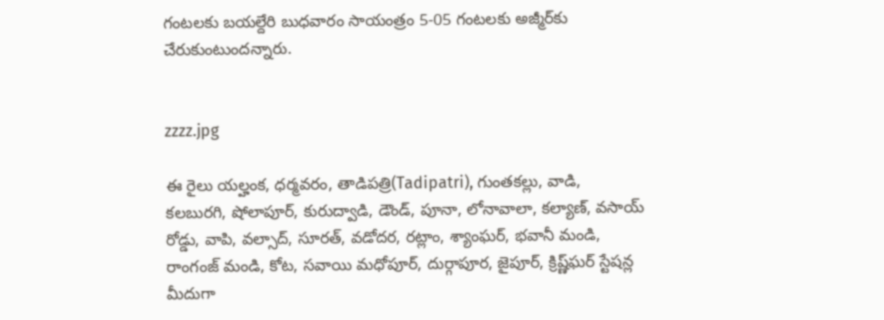గంటలకు బయల్దేరి బుధవారం సాయంత్రం 5-05 గంటలకు అజ్మీర్‌కు చేరుకుంటుందన్నారు.


zzzz.jpg

ఈ రైలు యల్హంక, ధర్మవరం, తాడిపత్రి(Tadipatri), గుంతకల్లు, వాడి, కలబురగి, షోలాపూర్‌, కురుద్వాడి, డౌండ్‌, పూనా, లోనావాలా, కల్యాణ్‌, వసాయ్‌ రోడ్డు, వాపి, వల్సాద్‌, సూరత్‌, వడోదర, రట్లాం, శ్యాంఘర్‌, భవానీ మండి, రాంగంజ్‌ మండి, కోట, సవాయి మధోపూర్‌, దుర్గాపూర, జైపూర్‌, క్రిష్ణ్‌ఘర్‌ స్టేషన్ల మీదుగా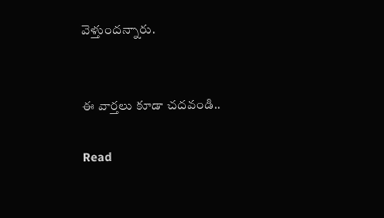వెళ్తుందన్నారు.


ఈ వార్తలు కూడా చదవండి..

Read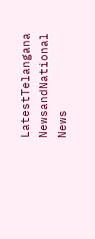LatestTelangana NewsandNational News